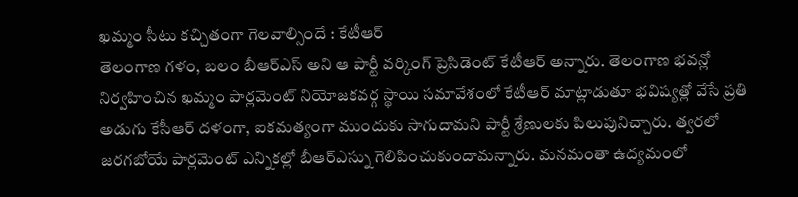ఖమ్మం సీటు కచ్చితంగా గెలవాల్సిందే : కేటీఆర్
తెలంగాణ గళం, బలం బీఆర్ఎస్ అని ఆ పార్టీ వర్కింగ్ ప్రెసిడెంట్ కేటీఆర్ అన్నారు. తెలంగాణ భవన్లో నిర్వహించిన ఖమ్మం పార్లమెంట్ నియోజకవర్గ స్థాయి సమావేశంలో కేటీఆర్ మాట్లాడుతూ భవిష్యత్లో వేసే ప్రతి అడుగు కేసీఆర్ దళంగా, ఐకమత్యంగా ముందుకు సాగుదామని పార్టీ శ్రేణులకు పిలుపునిచ్చారు. త్వరలో జరగబోయే పార్లమెంట్ ఎన్నికల్లో బీఆర్ఎస్ను గెలిపించుకుందామన్నారు. మనమంతా ఉద్యమంలో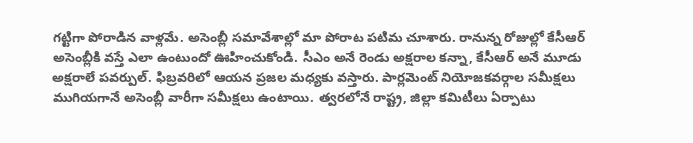గట్టిగా పోరాడిన వాళ్లమే. అసెంబ్లీ సమావేశాల్లో మా పోరాట పటిమ చూశారు. రానున్న రోజుల్లో కేసీఆర్ అసెంబ్లీకి వస్తే ఎలా ఉంటుందో ఊహించుకోండి. సీఎం అనే రెండు అక్షరాల కన్నా, కేసీఆర్ అనే మూడు అక్షరాలే పవర్పుల్. ఫిబ్రవరిలో ఆయన ప్రజల మధ్యకు వస్తారు. పార్లమెంట్ నియోజకవర్గాల సమీక్షలు ముగియగానే అసెంబ్లీ వారీగా సమీక్షలు ఉంటాయి. త్వరలోనే రాష్ట్ర, జిల్లా కమిటీలు ఏర్పాటు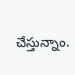చేస్తున్నాం.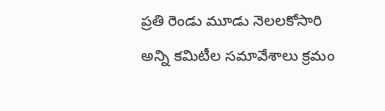ప్రతి రెండు మూడు నెలలకోసారి అన్ని కమిటీల సమావేశాలు క్రమం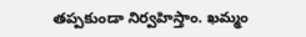తప్పకుండా నిర్వహిస్తాం. ఖమ్మం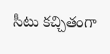సీటు కచ్చితంగా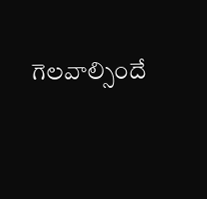గెలవాల్సిందే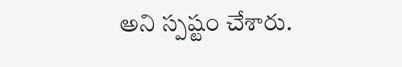అని స్పష్టం చేశారు.